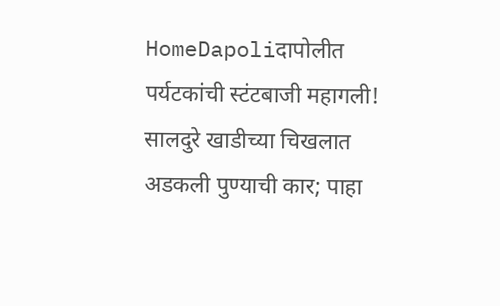HomeDapoliदापोलीत पर्यटकांची स्टंटबाजी महागली! सालदुरे खाडीच्या चिखलात अडकली पुण्याची कार; पाहा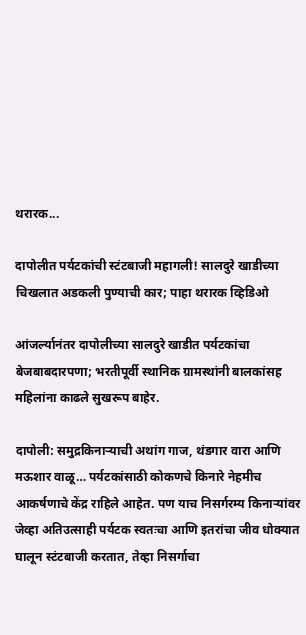थरारक...

दापोलीत पर्यटकांची स्टंटबाजी महागली! सालदुरे खाडीच्या चिखलात अडकली पुण्याची कार; पाहा थरारक व्हिडिओ

आंजर्ल्यानंतर दापोलीच्या सालदुरे खाडीत पर्यटकांचा बेजबाबदारपणा; भरतीपूर्वी स्थानिक ग्रामस्थांनी बालकांसह महिलांना काढले सुखरूप बाहेर.

दापोली: समुद्रकिनाऱ्याची अथांग गाज, थंडगार वारा आणि मऊशार वाळू… पर्यटकांसाठी कोकणचे किनारे नेहमीच आकर्षणाचे केंद्र राहिले आहेत. पण याच निसर्गरम्य किनाऱ्यांवर जेव्हा अतिउत्साही पर्यटक स्वतःचा आणि इतरांचा जीव धोक्यात घालून स्टंटबाजी करतात, तेव्हा निसर्गाचा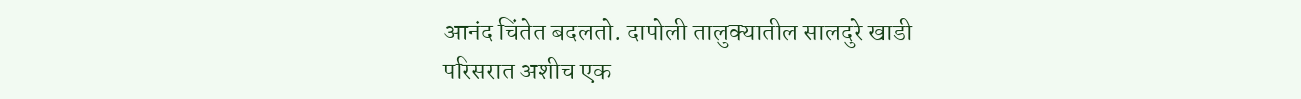आनंद चिंतेत बदलतो. दापोली तालुक्यातील सालदुरे खाडी परिसरात अशीच एक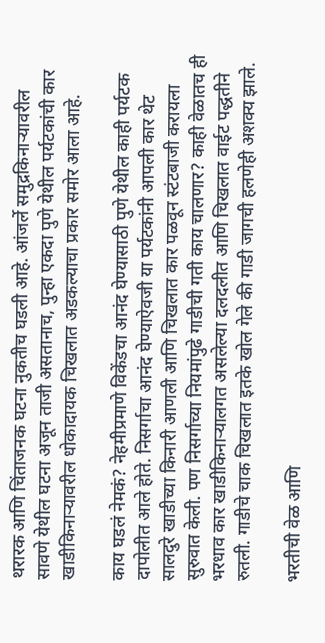थरारक आणि चिंताजनक घटना नुकतीच घडली आहे. आंजर्ले समुद्रकिनाऱ्यावरील सावणे येथील घटना अजून ताजी असतानाच, पुन्हा एकदा पुणे येथील पर्यटकांची कार खाडीकिनाऱ्यावरील धोकादायक चिखलात अडकल्याचा प्रकार समोर आला आहे.

काय घडलं नेमकं? नेहमीप्रमाणे विकेंडचा आनंद घेण्यासाठी पुणे येथील काही पर्यटक दापोलीत आले होते. निसर्गाचा आनंद घेण्याऐवजी या पर्यटकांनी आपली कार थेट सालदुरे खाडीच्या किनारी आणली आणि चिखलात कार पळवून स्टंटबाजी करायला सुरुवात केली. पण निसर्गाच्या नियमांपुढे गाडीची गती काय चालणार? काही वेळातच ही भरधाव कार खाडीकिनाऱ्यालगत असलेल्या दलदलीत आणि चिखलात वाईट पद्धतीने रुतली. गाडीचे चाक चिखलात इतके खोल गेले की गाडी जागची हलणेही अशक्य झाले.

भरतीची वेळ आणि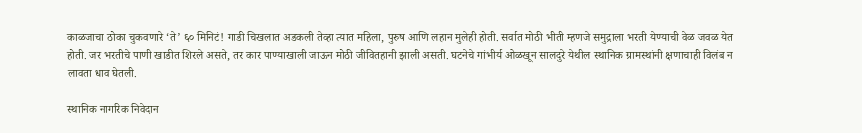काळजाचा ठोका चुकवणारे ‘ते’ ६० मिनिटं! गाडी चिखलात अडकली तेव्हा त्यात महिला, पुरुष आणि लहान मुलेही होती. सर्वात मोठी भीती म्हणजे समुद्राला भरती येण्याची वेळ जवळ येत होती. जर भरतीचे पाणी खाडीत शिरले असते, तर कार पाण्याखाली जाऊन मोठी जीवितहानी झाली असती. घटनेचे गांभीर्य ओळखून सालदुरे येथील स्थानिक ग्रामस्थांनी क्षणाचाही विलंब न लावता धाव घेतली.

स्थानिक नागरिक निवेदान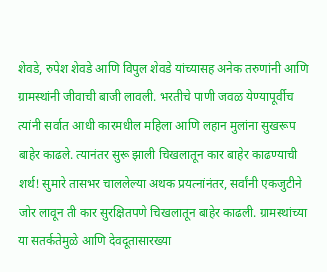शेवडे, रुपेश शेवडे आणि विपुल शेवडे यांच्यासह अनेक तरुणांनी आणि ग्रामस्थांनी जीवाची बाजी लावली. भरतीचे पाणी जवळ येण्यापूर्वीच त्यांनी सर्वात आधी कारमधील महिला आणि लहान मुलांना सुखरूप बाहेर काढले. त्यानंतर सुरू झाली चिखलातून कार बाहेर काढण्याची शर्थ! सुमारे तासभर चाललेल्या अथक प्रयत्नांनंतर, सर्वांनी एकजुटीने जोर लावून ती कार सुरक्षितपणे चिखलातून बाहेर काढली. ग्रामस्थांच्या या सतर्कतेमुळे आणि देवदूतासारख्या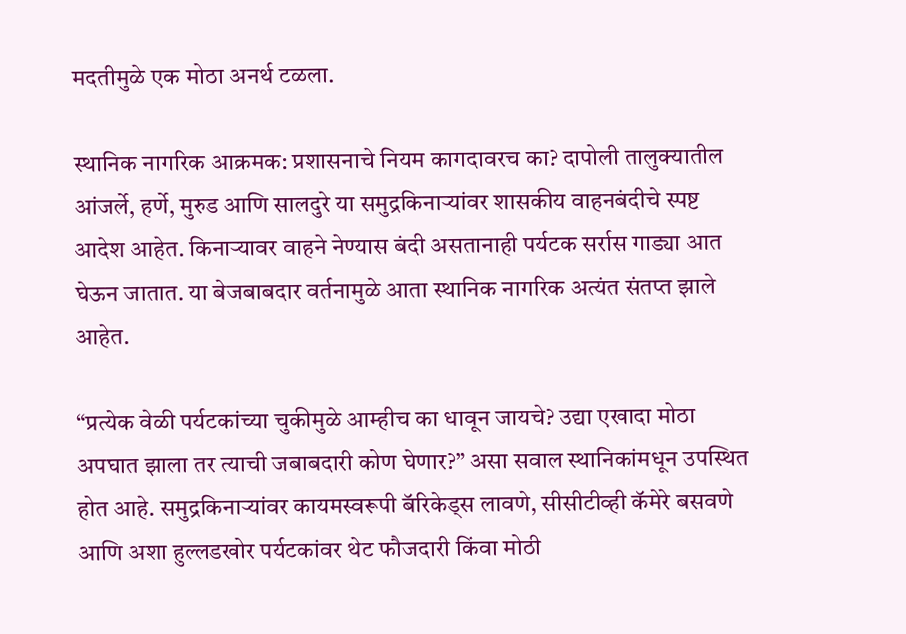मदतीमुळे एक मोठा अनर्थ टळला.

स्थानिक नागरिक आक्रमक: प्रशासनाचे नियम कागदावरच का? दापोली तालुक्यातील आंजर्ले, हर्णे, मुरुड आणि सालदुरे या समुद्रकिनाऱ्यांवर शासकीय वाहनबंदीचे स्पष्ट आदेश आहेत. किनाऱ्यावर वाहने नेण्यास बंदी असतानाही पर्यटक सर्रास गाड्या आत घेऊन जातात. या बेजबाबदार वर्तनामुळे आता स्थानिक नागरिक अत्यंत संतप्त झाले आहेत.

“प्रत्येक वेळी पर्यटकांच्या चुकीमुळे आम्हीच का धावून जायचे? उद्या एखादा मोठा अपघात झाला तर त्याची जबाबदारी कोण घेणार?” असा सवाल स्थानिकांमधून उपस्थित होत आहे. समुद्रकिनाऱ्यांवर कायमस्वरूपी बॅरिकेड्स लावणे, सीसीटीव्ही कॅमेरे बसवणे आणि अशा हुल्लडखोर पर्यटकांवर थेट फौजदारी किंवा मोठी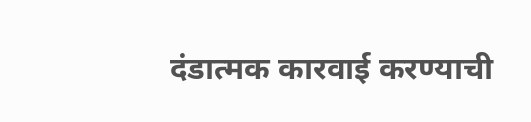दंडात्मक कारवाई करण्याची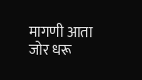मागणी आता जोर धरू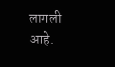लागली आहे.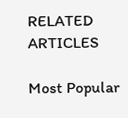RELATED ARTICLES

Most Popular